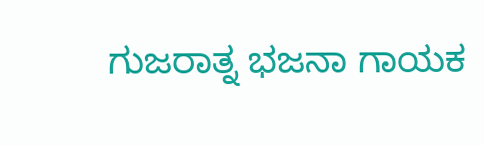ಗುಜರಾತ್ನ ಭಜನಾ ಗಾಯಕ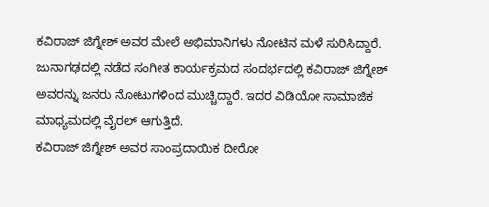ಕವಿರಾಜ್ ಜಿಗ್ನೇಶ್ ಅವರ ಮೇಲೆ ಅಭಿಮಾನಿಗಳು ನೋಟಿನ ಮಳೆ ಸುರಿಸಿದ್ದಾರೆ. ಜುನಾಗಢದಲ್ಲಿ ನಡೆದ ಸಂಗೀತ ಕಾರ್ಯಕ್ರಮದ ಸಂದರ್ಭದಲ್ಲಿ ಕವಿರಾಜ್ ಜಿಗ್ನೇಶ್ ಅವರನ್ನು ಜನರು ನೋಟುಗಳಿಂದ ಮುಚ್ಚಿದ್ದಾರೆ. ಇದರ ವಿಡಿಯೋ ಸಾಮಾಜಿಕ ಮಾಧ್ಯಮದಲ್ಲಿ ವೈರಲ್ ಆಗುತ್ತಿದೆ.
ಕವಿರಾಜ್ ಜಿಗ್ನೇಶ್ ಅವರ ಸಾಂಪ್ರದಾಯಿಕ ದೀರೋ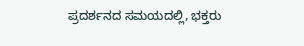ಪ್ರದರ್ಶನದ ಸಮಯದಲ್ಲಿ, ಭಕ್ತರು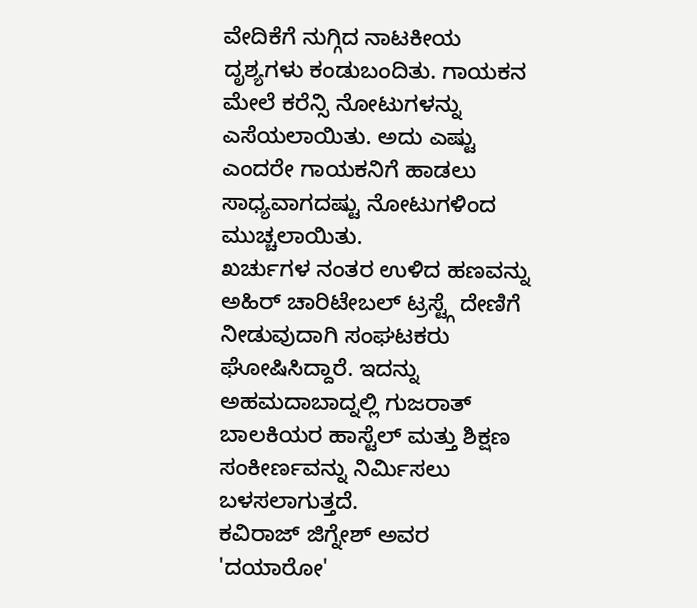ವೇದಿಕೆಗೆ ನುಗ್ಗಿದ ನಾಟಕೀಯ ದೃಶ್ಯಗಳು ಕಂಡುಬಂದಿತು. ಗಾಯಕನ ಮೇಲೆ ಕರೆನ್ಸಿ ನೋಟುಗಳನ್ನು ಎಸೆಯಲಾಯಿತು. ಅದು ಎಷ್ಟು ಎಂದರೇ ಗಾಯಕನಿಗೆ ಹಾಡಲು ಸಾಧ್ಯವಾಗದಷ್ಟು ನೋಟುಗಳಿಂದ ಮುಚ್ಚಲಾಯಿತು.
ಖರ್ಚುಗಳ ನಂತರ ಉಳಿದ ಹಣವನ್ನು ಅಹಿರ್ ಚಾರಿಟೇಬಲ್ ಟ್ರಸ್ಟ್ಗೆ ದೇಣಿಗೆ ನೀಡುವುದಾಗಿ ಸಂಘಟಕರು ಘೋಷಿಸಿದ್ದಾರೆ. ಇದನ್ನು ಅಹಮದಾಬಾದ್ನಲ್ಲಿ ಗುಜರಾತ್ ಬಾಲಕಿಯರ ಹಾಸ್ಟೆಲ್ ಮತ್ತು ಶಿಕ್ಷಣ ಸಂಕೀರ್ಣವನ್ನು ನಿರ್ಮಿಸಲು ಬಳಸಲಾಗುತ್ತದೆ.
ಕವಿರಾಜ್ ಜಿಗ್ನೇಶ್ ಅವರ 'ದಯಾರೋ'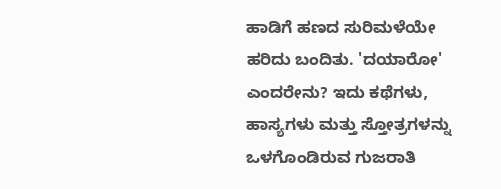ಹಾಡಿಗೆ ಹಣದ ಸುರಿಮಳೆಯೇ ಹರಿದು ಬಂದಿತು. 'ದಯಾರೋ' ಎಂದರೇನು? ಇದು ಕಥೆಗಳು, ಹಾಸ್ಯಗಳು ಮತ್ತು ಸ್ತೋತ್ರಗಳನ್ನು ಒಳಗೊಂಡಿರುವ ಗುಜರಾತಿ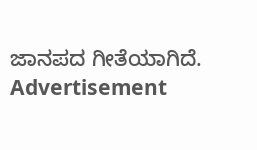ಜಾನಪದ ಗೀತೆಯಾಗಿದೆ.
Advertisement